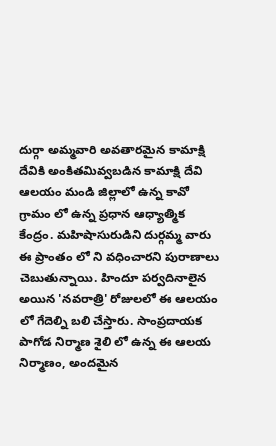దుర్గా అమ్మవారి అవతారమైన కామాక్షి దేవికి అంకితమివ్వబడిన కామాక్షి దేవి ఆలయం మండి జిల్లాలో ఉన్న కావో గ్రామం లో ఉన్న ప్రధాన ఆధ్యాత్మిక కేంద్రం. మహిషాసురుడిని దుర్గమ్మ వారు ఈ ప్రాంతం లో ని వధించారని పురాణాలు చెబుతున్నాయి. హిందూ పర్వదినాలైన అయిన 'నవరాత్రి' రోజులలో ఈ ఆలయం లో గేదెల్ని బలి చేస్తారు. సాంప్రదాయక పాగోడ నిర్మాణ శైలి లో ఉన్న ఈ ఆలయ నిర్మాణం, అందమైన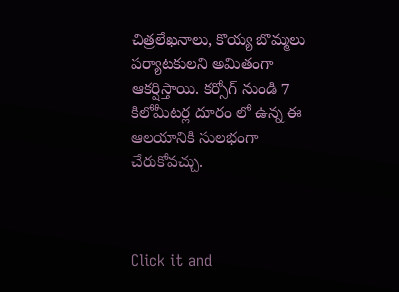చిత్రలేఖనాలు, కొయ్య బొమ్మలు పర్యాటకులని అమితంగా ఆకర్షిస్తాయి. కర్సోగ్ నుండి 7 కిలోమీటర్ల దూరం లో ఉన్న ఈ ఆలయానికి సులభంగా చేరుకోవచ్చు.



Click it and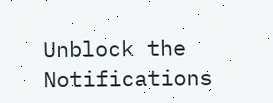Unblock the Notifications